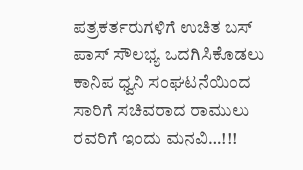ಪತ್ರಕರ್ತರುಗಳಿಗೆ ಉಚಿತ ಬಸ್ ಪಾಸ್ ಸೌಲಭ್ಯ ಒದಗಿಸಿಕೊಡಲು ಕಾನಿಪ ಧ್ವನಿ ಸಂಘಟನೆಯಿಂದ ಸಾರಿಗೆ ಸಚಿವರಾದ ರಾಮುಲು ರವರಿಗೆ ಇಂದು ಮನವಿ…!!!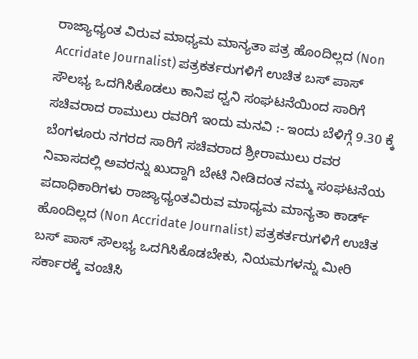ರಾಜ್ಯಾಧ್ಯಂತ ವಿರುವ ಮಾಧ್ಯಮ ಮಾನ್ಯತಾ ಪತ್ರ ಹೊಂದಿಲ್ಲದ (Non Accridate Journalist) ಪತ್ರಕರ್ತರುಗಳಿಗೆ ಉಚಿತ ಬಸ್ ಪಾಸ್ ಸೌಲಭ್ಯ ಒದಗಿಸಿಕೊಡಲು ಕಾನಿಪ ಧ್ವನಿ ಸಂಘಟನೆಯಿಂದ ಸಾರಿಗೆ ಸಚಿವರಾದ ರಾಮುಲು ರವರಿಗೆ ಇಂದು ಮನವಿ :- ಇಂದು ಬೆಳಿಗ್ಗೆ 9.30 ಕ್ಕೆ ಬೆಂಗಳೂರು ನಗರದ ಸಾರಿಗೆ ಸಚಿವರಾದ ಶ್ರೀರಾಮುಲು ರವರ ನಿವಾಸದಲ್ಲಿ ಅವರನ್ನು ಖುದ್ದಾಗಿ ಬೇಟಿ ನೀಡಿದಂತ ನಮ್ಮ ಸಂಘಟನೆಯ ಪದಾಧಿಕಾರಿಗಳು ರಾಜ್ಯಾಧ್ಯಂತವಿರುವ ಮಾಧ್ಯಮ ಮಾನ್ಯತಾ ಕಾರ್ಡ್ ಹೊಂದಿಲ್ಲದ (Non Accridate Journalist) ಪತ್ರಕರ್ತರುಗಳಿಗೆ ಉಚಿತ ಬಸ್ ಪಾಸ್ ಸೌಲಭ್ಯ ಒದಗಿಸಿಕೊಡಬೇಕು, ನಿಯಮಗಳನ್ನು ಮೀರಿ ಸರ್ಕಾರಕ್ಕೆ ವಂಚಿಸಿ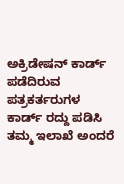ಅಕ್ರಿಡೇಷನ್ ಕಾರ್ಡ್ ಪಡೆದಿರುವ ಪತ್ರಕರ್ತರುಗಳ ಕಾರ್ಡ್ ರದ್ದು ಪಡಿಸಿ ತಮ್ಮ ಇಲಾಖೆ ಅಂದರೆ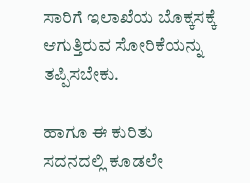ಸಾರಿಗೆ ಇಲಾಖೆಯ ಬೊಕ್ಕಸಕ್ಕೆ ಆಗುತ್ತಿರುವ ಸೋರಿಕೆಯನ್ನು ತಪ್ಪಿಸಬೇಕು.

ಹಾಗೂ ಈ ಕುರಿತು ಸದನದಲ್ಲಿ ಕೂಡಲೇ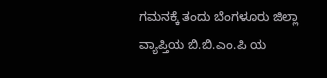ಗಮನಕ್ಕೆ ತಂದು ಬೆಂಗಳೂರು ಜಿಲ್ಲಾ ವ್ಯಾಪ್ತಿಯ ಬಿ.ಬಿ.ಎಂ.ಪಿ ಯ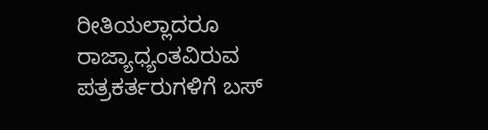ರೀತಿಯಲ್ಲಾದರೂ ರಾಜ್ಯಾಧ್ಯಂತವಿರುವ ಪತ್ರಕರ್ತರುಗಳಿಗೆ ಬಸ್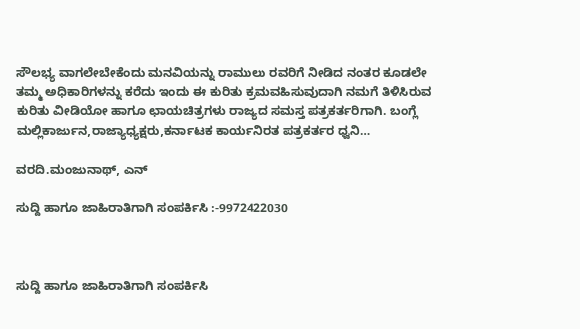ಸೌಲಭ್ಯ ವಾಗಲೇಬೇಕೆಂದು ಮನವಿಯನ್ನು ರಾಮುಲು ರವರಿಗೆ ನೀಡಿದ ನಂತರ ಕೂಡಲೇ ತಮ್ಮ ಅಧಿಕಾರಿಗಳನ್ನು ಕರೆದು ಇಂದು ಈ ಕುರಿತು ಕ್ರಮವಹಿಸುವುದಾಗಿ ನಮಗೆ ತಿಳಿಸಿರುವ ಕುರಿತು ವೀಡಿಯೋ ಹಾಗೂ ಛಾಯಚಿತ್ರಗಳು ರಾಜ್ಯದ ಸಮಸ್ತ ಪತ್ರಕರ್ತರಿಗಾಗಿ. ಬಂಗ್ಲೆ ಮಲ್ಲಿಕಾರ್ಜುನ,ರಾಜ್ಯಾಧ್ಯಕ್ಷರು,ಕರ್ನಾಟಕ ಕಾರ್ಯನಿರತ ಪತ್ರಕರ್ತರ ಧ್ವನಿ…

ವರದಿ.ಮಂಜುನಾಥ್, ಎನ್

ಸುದ್ದಿ ಹಾಗೂ ಜಾಹಿರಾತಿಗಾಗಿ ಸಂಪರ್ಕಿಸಿ :-9972422030



ಸುದ್ದಿ ಹಾಗೂ ಜಾಹಿರಾತಿಗಾಗಿ ಸಂಪರ್ಕಿಸಿ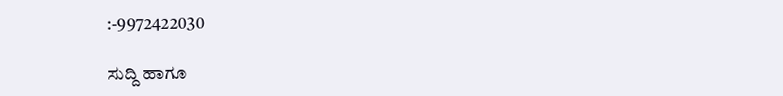:-9972422030

ಸುದ್ದಿ ಹಾಗೂ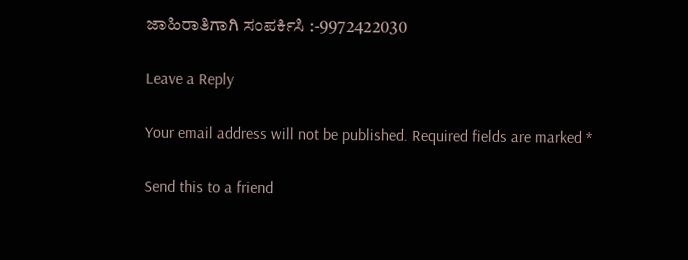ಜಾಹಿರಾತಿಗಾಗಿ ಸಂಪರ್ಕಿಸಿ :-9972422030

Leave a Reply

Your email address will not be published. Required fields are marked *

Send this to a friend